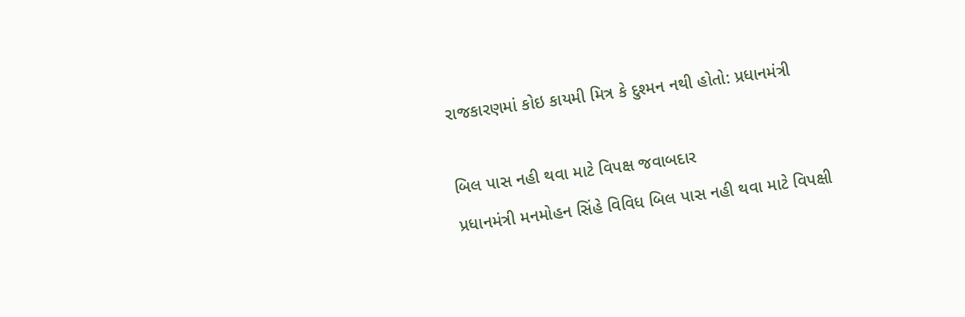રાજકારણમાં કોઇ કાયમી મિત્ર કે દુશ્મન નથી હોતો: પ્રધાનમંત્રી

બિલ પાસ નહી થવા માટે વિપક્ષ જવાબદાર
પ્રધાનમંત્રી મનમોહન સિંહે વિવિધ બિલ પાસ નહી થવા માટે વિપક્ષી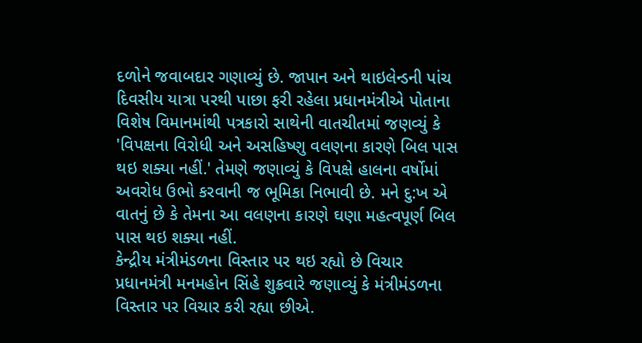દળોને જવાબદાર ગણાવ્યું છે. જાપાન અને થાઇલેન્ડની પાંચ દિવસીય યાત્રા પરથી પાછા ફરી રહેલા પ્રધાનમંત્રીએ પોતાના વિશેષ વિમાનમાંથી પત્રકારો સાથેની વાતચીતમાં જણવ્યું કે 'વિપક્ષના વિરોધી અને અસહિષ્ણુ વલણના કારણે બિલ પાસ થઇ શક્યા નહીં.' તેમણે જણાવ્યું કે વિપક્ષે હાલના વર્ષોમાં અવરોધ ઉભો કરવાની જ ભૂમિકા નિભાવી છે. મને દુ:ખ એ વાતનું છે કે તેમના આ વલણના કારણે ઘણા મહત્વપૂર્ણ બિલ પાસ થઇ શક્યા નહીં.
કેન્દ્રીય મંત્રીમંડળના વિસ્તાર પર થઇ રહ્યો છે વિચાર
પ્રધાનમંત્રી મનમહોન સિંહે શુક્રવારે જણાવ્યું કે મંત્રીમંડળના વિસ્તાર પર વિચાર કરી રહ્યા છીએ.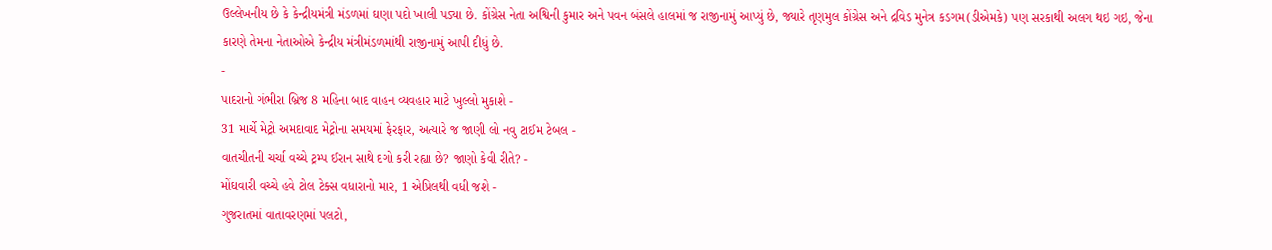ઉલ્લેખનીય છે કે કેન્દ્રીયમંત્રી મંડળમાં ઘણા પદો ખાલી પડ્યા છે. કોંગ્રેસ નેતા અશ્વિની કુમાર અને પવન બંસલે હાલમાં જ રાજીનામું આપ્યું છે, જ્યારે તૃણમુલ કોંગ્રેસ અને દ્રવિડ મુનેત્ર કડગમ(ડીએમકે) પણ સરકાથી અલગ થઇ ગઇ, જેના કારણે તેમના નેતાઓએ કેન્દ્રીય મંત્રીમંડળમાંથી રાજીનામું આપી દીધું છે.
-
પાદરાનો ગંભીરા બ્રિજ 8 મહિના બાદ વાહન વ્યવહાર માટે ખુલ્લો મુકાશે -
31 માર્ચે મેટ્રો અમદાવાદ મેટ્રોના સમયમાં ફેરફાર, અત્યારે જ જાણી લો નવુ ટાઈમ ટેબલ -
વાતચીતની ચર્ચા વચ્ચે ટ્રમ્પ ઈરાન સાથે દગો કરી રહ્યા છે? જાણો કેવી રીતે? -
મોંઘવારી વચ્ચે હવે ટોલ ટેક્સ વધારાનો માર, 1 એપ્રિલથી વધી જશે -
ગુજરાતમાં વાતાવરણમાં પલટો,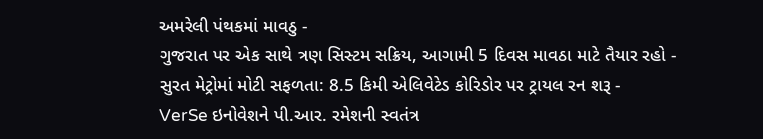અમરેલી પંથકમાં માવઠુ -
ગુજરાત પર એક સાથે ત્રણ સિસ્ટમ સક્રિય, આગામી 5 દિવસ માવઠા માટે તૈયાર રહો -
સુરત મેટ્રોમાં મોટી સફળતા: 8.5 કિમી એલિવેટેડ કોરિડોર પર ટ્રાયલ રન શરૂ -
VerSe ઇનોવેશને પી.આર. રમેશની સ્વતંત્ર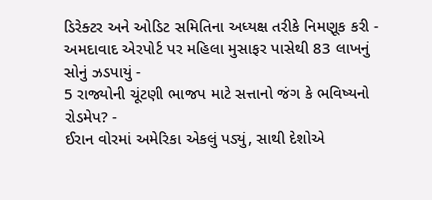ડિરેક્ટર અને ઓડિટ સમિતિના અધ્યક્ષ તરીકે નિમણૂક કરી -
અમદાવાદ એરપોર્ટ પર મહિલા મુસાફર પાસેથી 83 લાખનું સોનું ઝડપાયું -
5 રાજ્યોની ચૂંટણી ભાજપ માટે સત્તાનો જંગ કે ભવિષ્યનો રોડમેપ? -
ઈરાન વોરમાં અમેરિકા એકલું પડ્યું, સાથી દેશોએ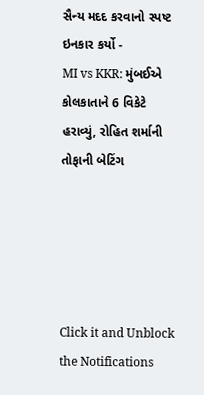સૈન્ય મદદ કરવાનો સ્પષ્ટ ઇનકાર કર્યો -
MI vs KKR: મુંબઈએ કોલકાતાને 6 વિકેટે હરાવ્યું, રોહિત શર્માની તોફાની બેટિંગ





Click it and Unblock the Notifications